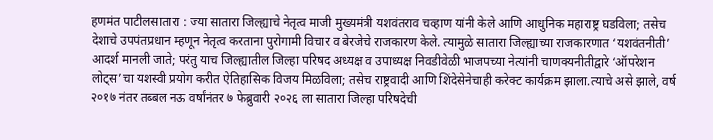हणमंत पाटीलसातारा : ज्या सातारा जिल्ह्याचे नेतृत्व माजी मुख्यमंत्री यशवंतराव चव्हाण यांनी केले आणि आधुनिक महाराष्ट्र घडविला; तसेच देशाचे उपपंतप्रधान म्हणून नेतृत्व करताना पुरोगामी विचार व बेरजेचे राजकारण केले. त्यामुळे सातारा जिल्ह्याच्या राजकारणात ‘यशवंतनीती’ आदर्श मानली जाते; परंतु याच जिल्ह्यातील जिल्हा परिषद अध्यक्ष व उपाध्यक्ष निवडीवेळी भाजपच्या नेत्यांनी चाणक्यनीतीद्वारे ‘ऑपरेशन लोट्स’चा यशस्वी प्रयोग करीत ऐतिहासिक विजय मिळविला; तसेच राष्ट्रवादी आणि शिंदेसेनेचाही करेक्ट कार्यक्रम झाला.त्याचे असे झाले, वर्ष २०१७ नंतर तब्बल नऊ वर्षांनंतर ७ फेब्रुवारी २०२६ ला सातारा जिल्हा परिषदेची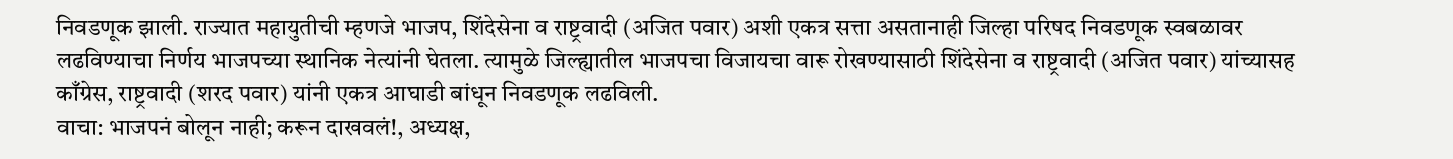निवडणूक झाली. राज्यात महायुतीची म्हणजे भाजप, शिंदेसेना व राष्ट्रवादी (अजित पवार) अशी एकत्र सत्ता असतानाही जिल्हा परिषद निवडणूक स्वबळावर लढविण्याचा निर्णय भाजपच्या स्थानिक नेत्यांनी घेतला. त्यामुळे जिल्ह्यातील भाजपचा विजायचा वारू रोखण्यासाठी शिंदेसेना व राष्ट्रवादी (अजित पवार) यांच्यासह काँग्रेस, राष्ट्रवादी (शरद पवार) यांनी एकत्र आघाडी बांधून निवडणूक लढविली.
वाचा: भाजपनं बोलून नाही; करून दाखवलं!, अध्यक्ष,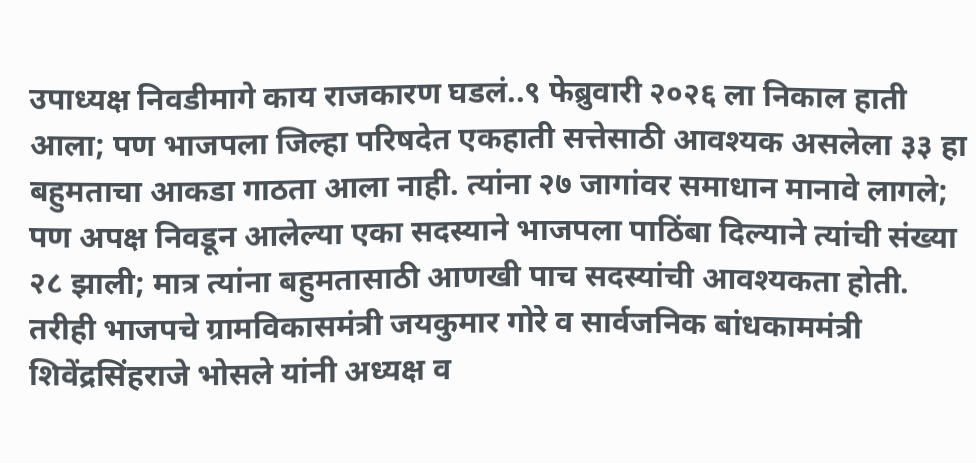उपाध्यक्ष निवडीमागे काय राजकारण घडलं..९ फेब्रुवारी २०२६ ला निकाल हाती आला; पण भाजपला जिल्हा परिषदेत एकहाती सत्तेसाठी आवश्यक असलेला ३३ हा बहुमताचा आकडा गाठता आला नाही. त्यांना २७ जागांवर समाधान मानावे लागले; पण अपक्ष निवडून आलेल्या एका सदस्याने भाजपला पाठिंबा दिल्याने त्यांची संख्या २८ झाली; मात्र त्यांना बहुमतासाठी आणखी पाच सदस्यांची आवश्यकता होती. तरीही भाजपचे ग्रामविकासमंत्री जयकुमार गोरे व सार्वजनिक बांधकाममंत्री शिवेंद्रसिंहराजे भोसले यांनी अध्यक्ष व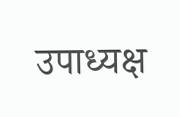उपाध्यक्ष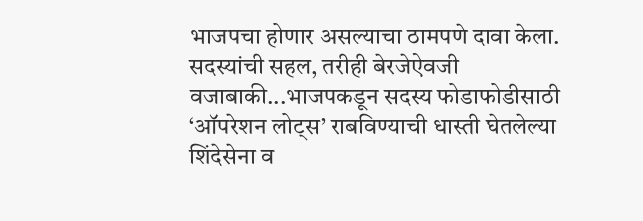भाजपचा होणार असल्याचा ठामपणे दावा केला.
सदस्यांची सहल, तरीही बेरजेऐवजी वजाबाकी...भाजपकडून सदस्य फोडाफोडीसाठी ‘ऑपरेशन लोट्स’ राबविण्याची धास्ती घेतलेल्या शिंदेसेना व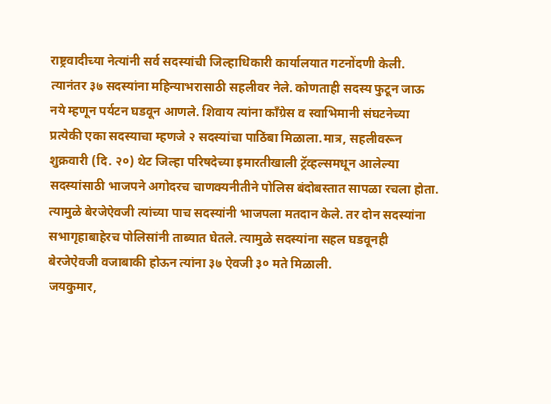राष्ट्रवादीच्या नेत्यांनी सर्व सदस्यांची जिल्हाधिकारी कार्यालयात गटनोंदणी केली. त्यानंतर ३७ सदस्यांना महिन्याभरासाठी सहलीवर नेले. कोणताही सदस्य फुटून जाऊ नये म्हणून पर्यटन घडवून आणले. शिवाय त्यांना काँग्रेस व स्वाभिमानी संघटनेच्या प्रत्येकी एका सदस्याचा म्हणजे २ सदस्यांचा पाठिंबा मिळाला.मात्र, सहलीवरून शुक्रवारी (दि. २०) थेट जिल्हा परिषदेच्या इमारतीखाली ट्रॅव्हल्समधून आलेल्या सदस्यांसाठी भाजपने अगोदरच चाणक्यनीतीने पोलिस बंदोबस्तात सापळा रचला होता. त्यामुळे बेरजेऐवजी त्यांच्या पाच सदस्यांनी भाजपला मतदान केले. तर दोन सदस्यांना सभागृहाबाहेरच पोलिसांनी ताब्यात घेतले. त्यामुळे सदस्यांना सहल घडवूनही बेरजेऐवजी वजाबाकी होऊन त्यांना ३७ ऐवजी ३० मते मिळाली.
जयकुमार,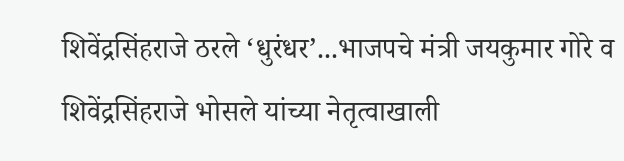शिवेंद्रसिंहराजे ठरले ‘धुरंधर’...भाजपचे मंत्री जयकुमार गोरे व शिवेंद्रसिंहराजे भोसले यांच्या नेतृत्वाखाली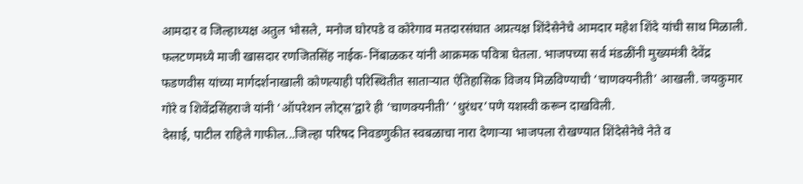आमदार व जिल्हाध्यक्ष अतुल भोसले, मनोज घोरपडे व कोरेगाव मतदारसंघात अप्रत्यक्ष शिंदेसेनेचे आमदार महेश शिंदे यांची साथ मिळाली. फलटणमध्ये माजी खासदार रणजितसिंह नाईक-निंबाळकर यांनी आक्रमक पवित्रा घेतला. भाजपच्या सर्व मंडळींनी मुख्यमंत्री देवेंद्र फडणवीस यांच्या मार्गदर्शनाखाली कोणत्याही परिस्थितीत साताऱ्यात ऐतिहासिक विजय मिळविण्याची ‘चाणक्यनीती’ आखली. जयकुमार गोरे व शिवेंद्रसिंहराजे यांनी ‘ऑपरेशन लोट्स’द्वारे ही ‘चाणक्यनीती’ ‘धुरंधर’पणे यशस्वी करून दाखविली.
देसाई, पाटील राहिले गाफील...जिल्हा परिषद निवडणुकीत स्वबळाचा नारा देणाऱ्या भाजपला रोखण्यात शिंदेसेनेचे नेते व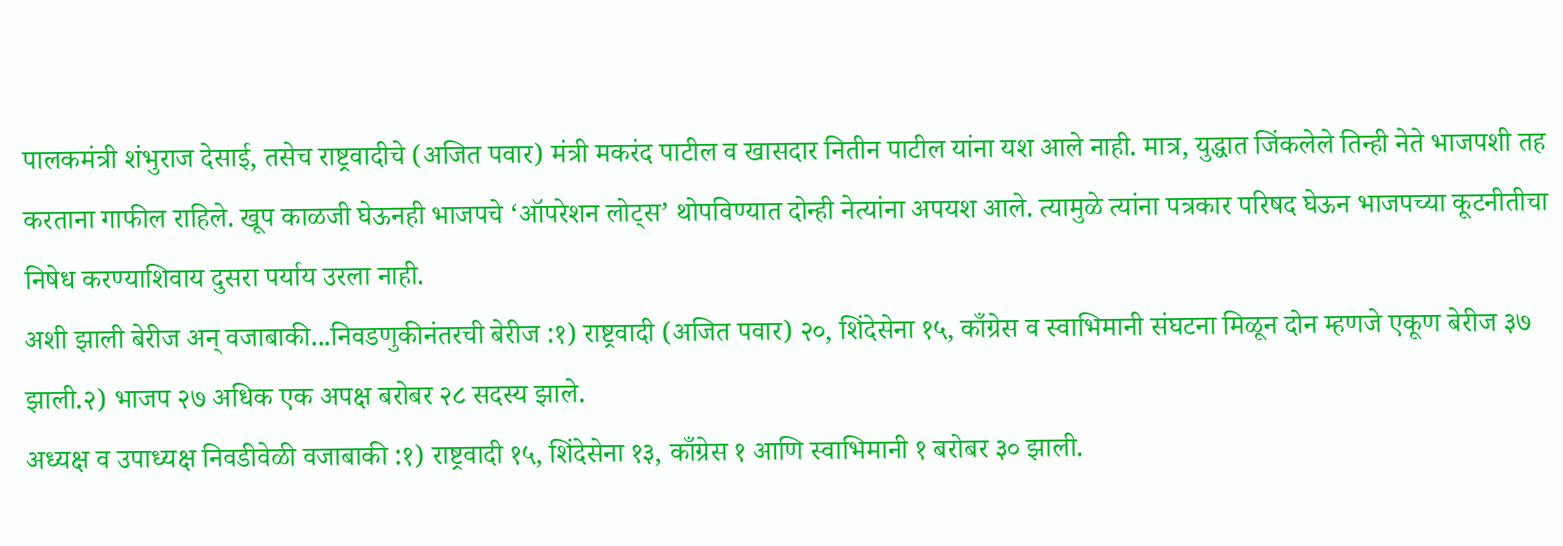पालकमंत्री शंभुराज देसाई, तसेच राष्ट्रवादीचे (अजित पवार) मंत्री मकरंद पाटील व खासदार नितीन पाटील यांना यश आले नाही. मात्र, युद्धात जिंकलेले तिन्ही नेते भाजपशी तह करताना गाफील राहिले. खूप काळजी घेऊनही भाजपचे ‘ऑपरेशन लोट्स’ थोपविण्यात दोन्ही नेत्यांना अपयश आले. त्यामुळे त्यांना पत्रकार परिषद घेऊन भाजपच्या कूटनीतीचा निषेध करण्याशिवाय दुसरा पर्याय उरला नाही.
अशी झाली बेरीज अन् वजाबाकी...निवडणुकीनंतरची बेरीज :१) राष्ट्रवादी (अजित पवार) २०, शिंदेसेना १५, काँग्रेस व स्वाभिमानी संघटना मिळून दोन म्हणजे एकूण बेरीज ३७ झाली.२) भाजप २७ अधिक एक अपक्ष बरोबर २८ सदस्य झाले.
अध्यक्ष व उपाध्यक्ष निवडीवेळी वजाबाकी :१) राष्ट्रवादी १५, शिंदेसेना १३, काँग्रेस १ आणि स्वाभिमानी १ बरोबर ३० झाली.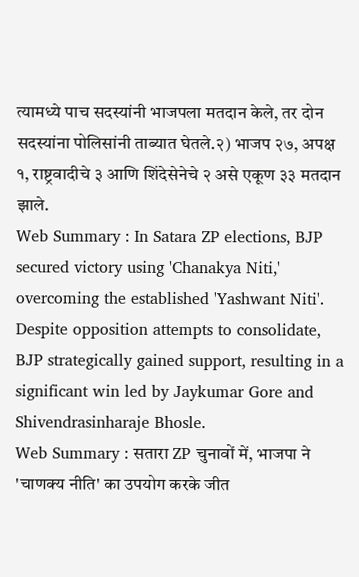त्यामध्ये पाच सदस्यांनी भाजपला मतदान केले, तर दोन सदस्यांना पोलिसांनी ताब्यात घेतले.२) भाजप २७, अपक्ष १, राष्ट्रवादीचे ३ आणि शिंदेसेनेचे २ असे एकूण ३३ मतदान झाले.
Web Summary : In Satara ZP elections, BJP secured victory using 'Chanakya Niti,' overcoming the established 'Yashwant Niti'. Despite opposition attempts to consolidate, BJP strategically gained support, resulting in a significant win led by Jaykumar Gore and Shivendrasinharaje Bhosle.
Web Summary : सतारा ZP चुनावों में, भाजपा ने 'चाणक्य नीति' का उपयोग करके जीत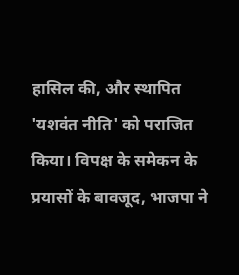हासिल की, और स्थापित 'यशवंत नीति' को पराजित किया। विपक्ष के समेकन के प्रयासों के बावजूद, भाजपा ने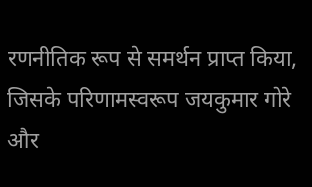रणनीतिक रूप से समर्थन प्राप्त किया, जिसके परिणामस्वरूप जयकुमार गोरे और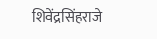शिवेंद्रसिंहराजे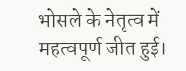भोसले के नेतृत्व में महत्वपूर्ण जीत हुई।